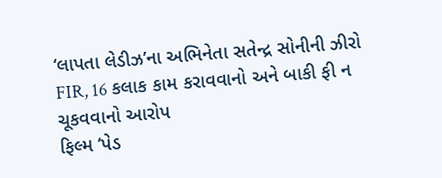‘લાપતા લેડીઝ’ના અભિનેતા સતેન્દ્ર સોનીની ઝીરો FIR, 16 કલાક કામ કરાવવાનો અને બાકી ફી ન ચૂકવવાનો આરોપ
ફિલ્મ ‘પેડ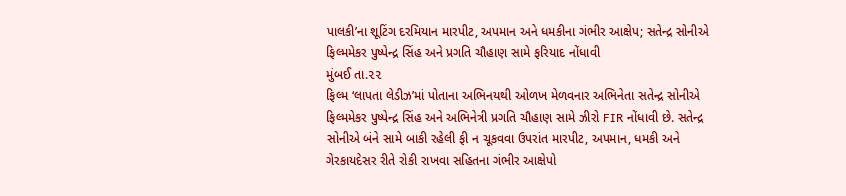પાલકી’ના શૂટિંગ દરમિયાન મારપીટ, અપમાન અને ધમકીના ગંભીર આક્ષેપ; સતેન્દ્ર સોનીએ ફિલ્મમેકર પુષ્પેન્દ્ર સિંહ અને પ્રગતિ ચૌહાણ સામે ફરિયાદ નોંધાવી
મુંબઈ તા.૨૨
ફિલ્મ ‘લાપતા લેડીઝ’માં પોતાના અભિનયથી ઓળખ મેળવનાર અભિનેતા સતેન્દ્ર સોનીએ ફિલ્મમેકર પુષ્પેન્દ્ર સિંહ અને અભિનેત્રી પ્રગતિ ચૌહાણ સામે ઝીરો FIR નોંધાવી છે. સતેન્દ્ર સોનીએ બંને સામે બાકી રહેલી ફી ન ચૂકવવા ઉપરાંત મારપીટ, અપમાન, ધમકી અને ગેરકાયદેસર રીતે રોકી રાખવા સહિતના ગંભીર આક્ષેપો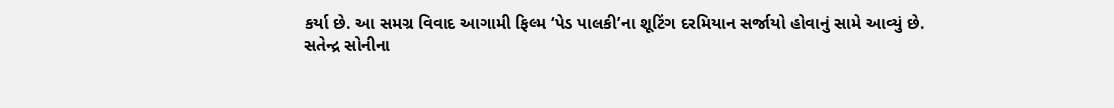કર્યા છે. આ સમગ્ર વિવાદ આગામી ફિલ્મ ‘પેડ પાલકી’ના શૂટિંગ દરમિયાન સર્જાયો હોવાનું સામે આવ્યું છે.
સતેન્દ્ર સોનીના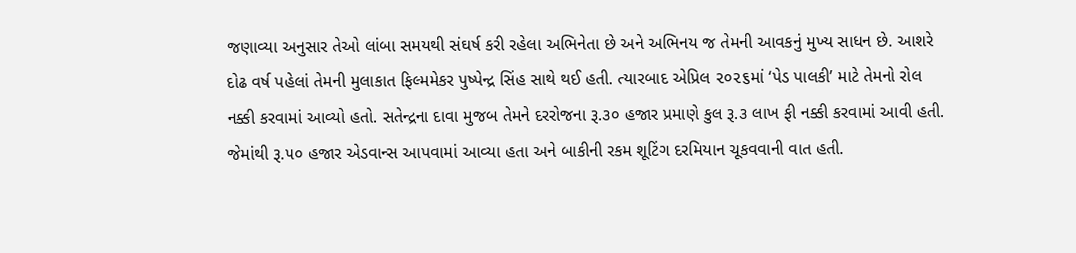જણાવ્યા અનુસાર તેઓ લાંબા સમયથી સંઘર્ષ કરી રહેલા અભિનેતા છે અને અભિનય જ તેમની આવકનું મુખ્ય સાધન છે. આશરે દોઢ વર્ષ પહેલાં તેમની મુલાકાત ફિલ્મમેકર પુષ્પેન્દ્ર સિંહ સાથે થઈ હતી. ત્યારબાદ એપ્રિલ ૨૦૨૬માં ‘પેડ પાલકી’ માટે તેમનો રોલ નક્કી કરવામાં આવ્યો હતો. સતેન્દ્રના દાવા મુજબ તેમને દરરોજના રૂ.૩૦ હજાર પ્રમાણે કુલ રૂ.૩ લાખ ફી નક્કી કરવામાં આવી હતી. જેમાંથી રૂ.૫૦ હજાર એડવાન્સ આપવામાં આવ્યા હતા અને બાકીની રકમ શૂટિંગ દરમિયાન ચૂકવવાની વાત હતી.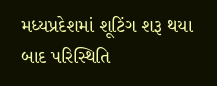મધ્યપ્રદેશમાં શૂટિંગ શરૂ થયા બાદ પરિસ્થિતિ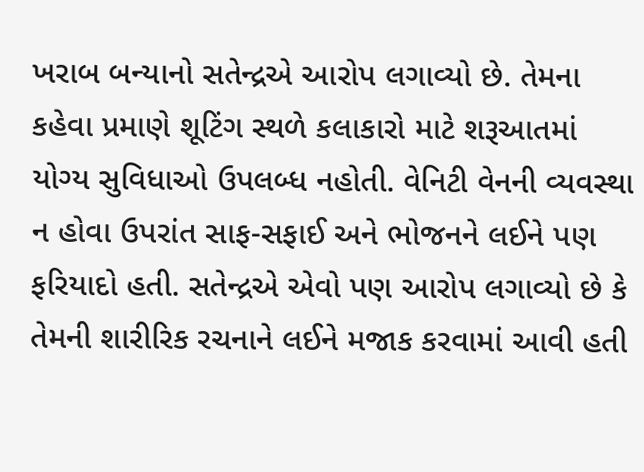ખરાબ બન્યાનો સતેન્દ્રએ આરોપ લગાવ્યો છે. તેમના કહેવા પ્રમાણે શૂટિંગ સ્થળે કલાકારો માટે શરૂઆતમાં યોગ્ય સુવિધાઓ ઉપલબ્ધ નહોતી. વેનિટી વેનની વ્યવસ્થા ન હોવા ઉપરાંત સાફ-સફાઈ અને ભોજનને લઈને પણ ફરિયાદો હતી. સતેન્દ્રએ એવો પણ આરોપ લગાવ્યો છે કે તેમની શારીરિક રચનાને લઈને મજાક કરવામાં આવી હતી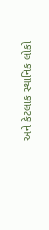અને કેટલાક સ્થાનિક લોકો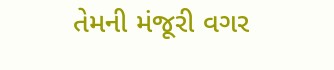તેમની મંજૂરી વગર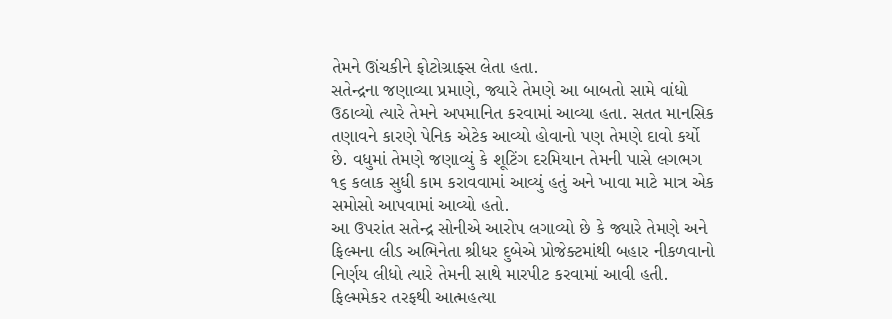તેમને ઊંચકીને ફોટોગ્રાફ્સ લેતા હતા.
સતેન્દ્રના જણાવ્યા પ્રમાણે, જ્યારે તેમણે આ બાબતો સામે વાંધો ઉઠાવ્યો ત્યારે તેમને અપમાનિત કરવામાં આવ્યા હતા. સતત માનસિક તણાવને કારણે પેનિક એટેક આવ્યો હોવાનો પણ તેમણે દાવો કર્યો છે. વધુમાં તેમણે જણાવ્યું કે શૂટિંગ દરમિયાન તેમની પાસે લગભગ ૧૬ કલાક સુધી કામ કરાવવામાં આવ્યું હતું અને ખાવા માટે માત્ર એક સમોસો આપવામાં આવ્યો હતો.
આ ઉપરાંત સતેન્દ્ર સોનીએ આરોપ લગાવ્યો છે કે જ્યારે તેમણે અને ફિલ્મના લીડ અભિનેતા શ્રીધર દુબેએ પ્રોજેક્ટમાંથી બહાર નીકળવાનો નિર્ણય લીધો ત્યારે તેમની સાથે મારપીટ કરવામાં આવી હતી. ફિલ્મમેકર તરફથી આત્મહત્યા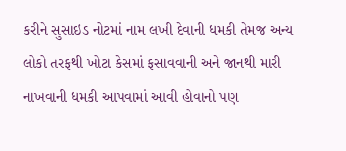કરીને સુસાઇડ નોટમાં નામ લખી દેવાની ધમકી તેમજ અન્ય લોકો તરફથી ખોટા કેસમાં ફસાવવાની અને જાનથી મારી નાખવાની ધમકી આપવામાં આવી હોવાનો પણ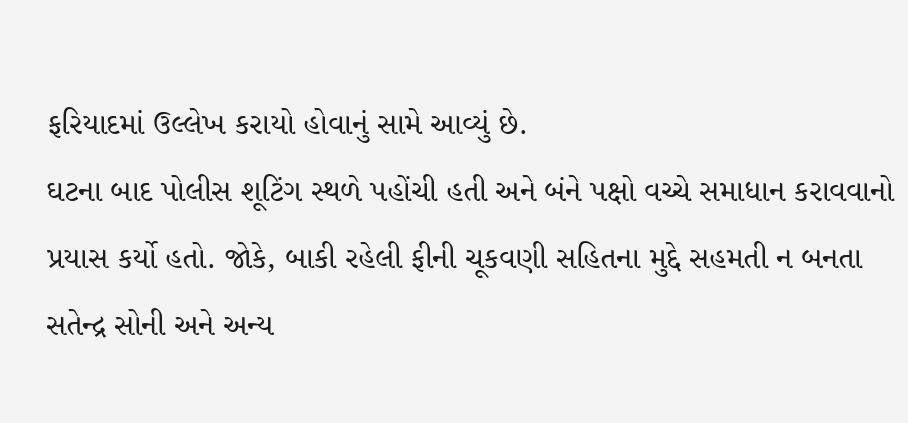ફરિયાદમાં ઉલ્લેખ કરાયો હોવાનું સામે આવ્યું છે.
ઘટના બાદ પોલીસ શૂટિંગ સ્થળે પહોંચી હતી અને બંને પક્ષો વચ્ચે સમાધાન કરાવવાનો પ્રયાસ કર્યો હતો. જોકે, બાકી રહેલી ફીની ચૂકવણી સહિતના મુદ્દે સહમતી ન બનતા સતેન્દ્ર સોની અને અન્ય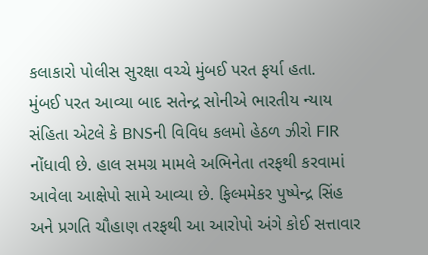કલાકારો પોલીસ સુરક્ષા વચ્ચે મુંબઈ પરત ફર્યા હતા.
મુંબઈ પરત આવ્યા બાદ સતેન્દ્ર સોનીએ ભારતીય ન્યાય સંહિતા એટલે કે BNSની વિવિધ કલમો હેઠળ ઝીરો FIR નોંધાવી છે. હાલ સમગ્ર મામલે અભિનેતા તરફથી કરવામાં આવેલા આક્ષેપો સામે આવ્યા છે. ફિલ્મમેકર પુષ્પેન્દ્ર સિંહ અને પ્રગતિ ચૌહાણ તરફથી આ આરોપો અંગે કોઈ સત્તાવાર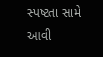સ્પષ્ટતા સામે આવી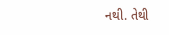નથી. તેથી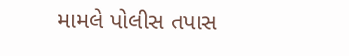મામલે પોલીસ તપાસ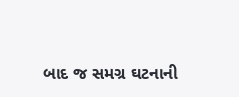બાદ જ સમગ્ર ઘટનાની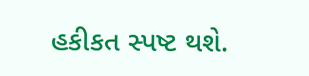હકીકત સ્પષ્ટ થશે.